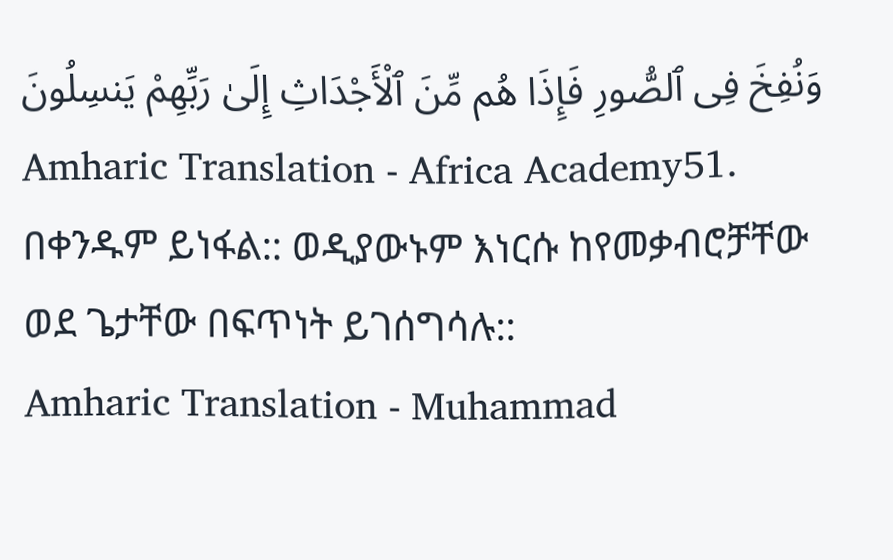وَنُفِخَ فِى ٱلصُّورِ فَإِذَا هُم مِّنَ ٱلْأَجْدَاثِ إِلَىٰ رَبِّهِمْ يَنسِلُونَ
Amharic Translation - Africa Academy51. በቀንዱም ይነፋል:: ወዲያውኑም እነርሱ ከየመቃብሮቻቸው ወደ ጌታቸው በፍጥነት ይገሰግሳሉ::
Amharic Translation - Muhammad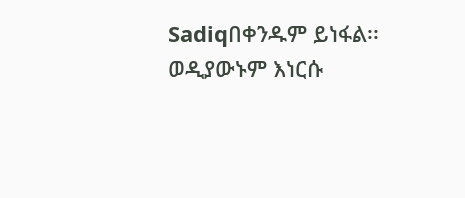Sadiqበቀንዱም ይነፋል፡፡ ወዲያውኑም እነርሱ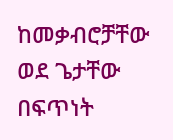ከመቃብሮቻቸው ወደ ጌታቸው በፍጥነት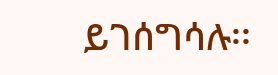ይገሰግሳሉ፡፡